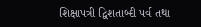શિક્ષાપત્રી દ્વિશતાબ્દી પર્વ તથા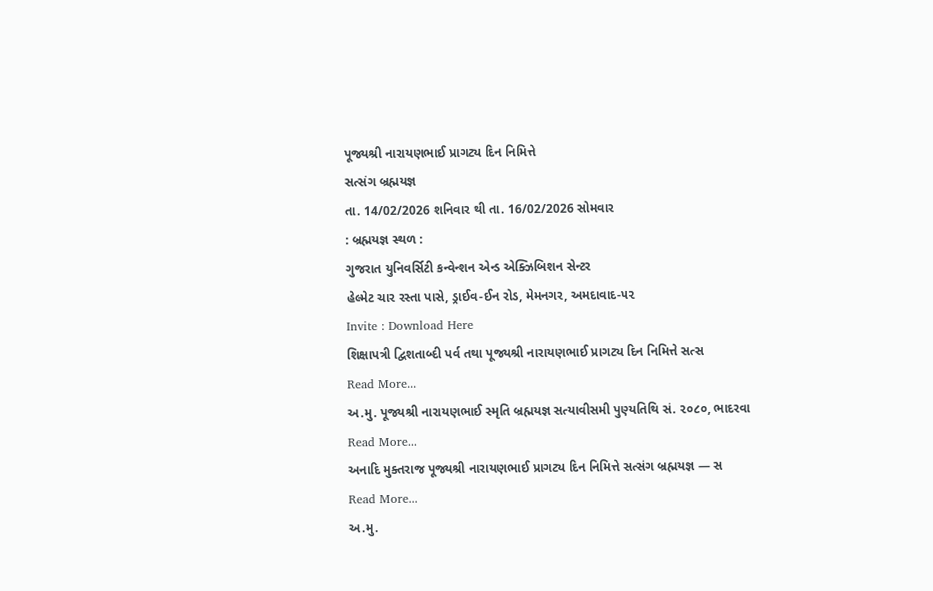પૂજ્યશ્રી નારાયણભાઈ પ્રાગટ્ય દિન નિમિત્તે
સત્સંગ બ્રહ્મયજ્ઞ
તા. 14/02/2026 શનિવાર થી તા. 16/02/2026 સોમવાર
: બ્રહ્મયજ્ઞ સ્થળ :
ગુજરાત યુનિવર્સિટી કન્વેન્શન એન્ડ એક્ઝિબિશન સેન્ટર
હેલ્મેટ ચાર રસ્તા પાસે, ડ્રાઈવ-ઈન રોડ, મેમનગર, અમદાવાદ-૫૨
Invite : Download Here
શિક્ષાપત્રી દ્વિશતાબ્દી પર્વ તથા પૂજ્યશ્રી નારાયણભાઈ પ્રાગટ્ય દિન નિમિત્તે સત્સ
Read More...
અ.મુ. પૂજ્યશ્રી નારાયણભાઈ સ્મૃતિ બ્રહ્મયજ્ઞ સત્યાવીસમી પુણ્યતિથિ સં. ૨૦૮૦, ભાદરવા
Read More...
અનાદિ મુક્તરાજ પૂજ્યશ્રી નારાયણભાઈ પ્રાગટ્ય દિન નિમિત્તે સત્સંગ બ્રહ્મયજ્ઞ — સ
Read More...
અ.મુ.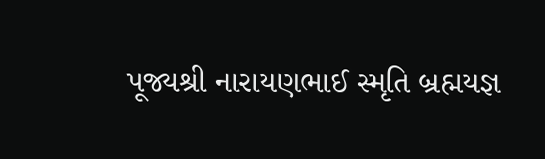પૂજ્યશ્રી નારાયણભાઈ સ્મૃતિ બ્રહ્મયજ્ઞ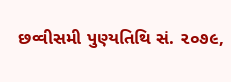છવ્વીસમી પુણ્યતિથિ સં. ૨૦૭૯,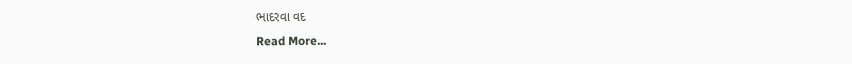ભાદરવા વદ
Read More...